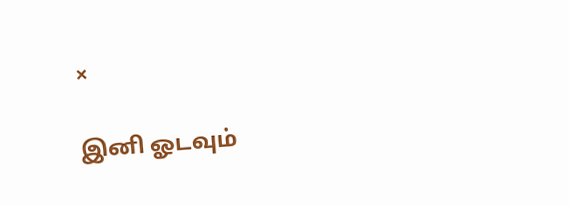×

இனி ஓடவும்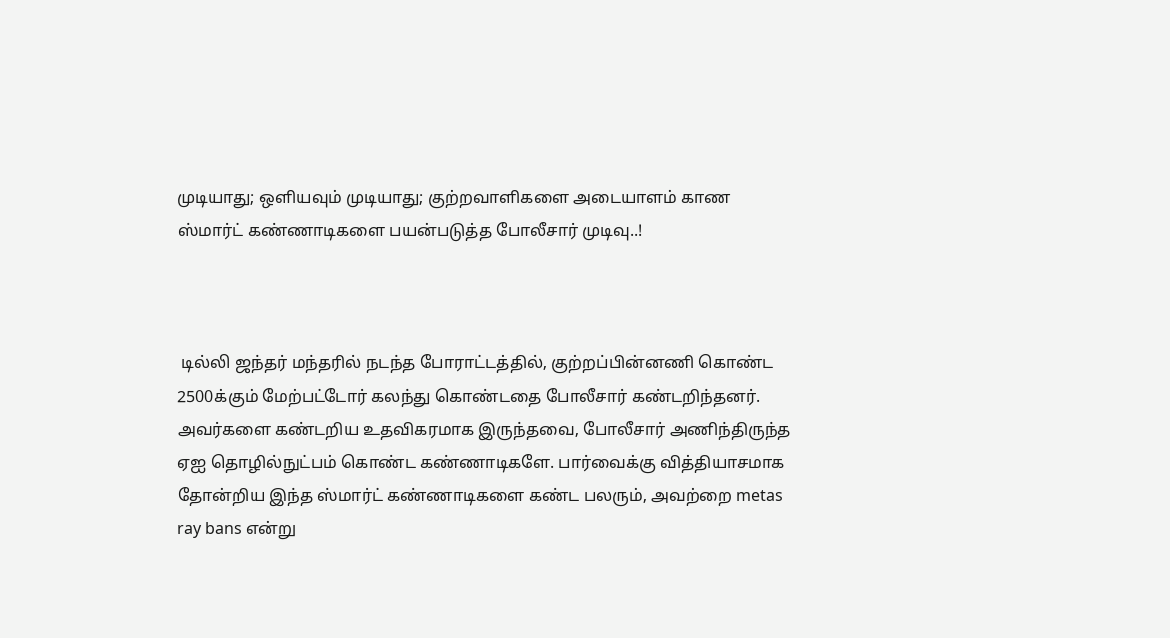முடியாது; ஒளியவும் முடியாது; குற்றவாளிகளை அடையாளம் காண ஸ்மார்ட் கண்ணாடிகளை பயன்படுத்த போலீசார் முடிவு..!



 டில்லி ஜந்தர் மந்தரில் நடந்த போராட்டத்தில், குற்றப்பின்னணி கொண்ட 2500க்கும் மேற்பட்டோர் கலந்து கொண்டதை போலீசார் கண்டறிந்தனர். அவர்களை கண்டறிய உதவிகரமாக இருந்தவை, போலீசார் அணிந்திருந்த ஏஐ தொழில்நுட்பம் கொண்ட கண்ணாடிகளே. பார்வைக்கு வித்தியாசமாக தோன்றிய இந்த ஸ்மார்ட் கண்ணாடிகளை கண்ட பலரும், அவற்றை metas ray bans என்று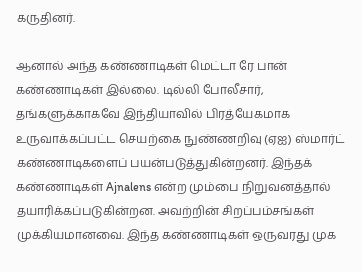கருதினர்.

ஆனால் அந்த கண்ணாடிகள் மெட்டா ரே பான் கண்ணாடிகள் இல்லை. டில்லி போலீசார், தங்களுக்காகவே இந்தியாவில் பிரத்யேகமாக உருவாக்கப்பட்ட செயற்கை நுண்ணறிவு (ஏஐ) ஸ்மார்ட் கண்ணாடிகளைப் பயன்படுத்துகின்றனர். இந்தக் கண்ணாடிகள் Ajnalens என்ற மும்பை நிறுவனத்தால் தயாரிக்கப்படுகின்றன. அவற்றின் சிறப்பம்சங்கள் முக்கியமானவை. இந்த கண்ணாடிகள் ஒருவரது முக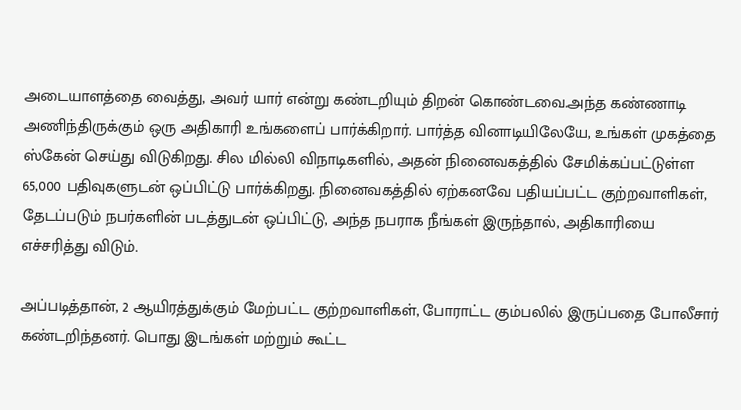அடையாளத்தை வைத்து, அவர் யார் என்று கண்டறியும் திறன் கொண்டவை.அந்த கண்ணாடி அணிந்திருக்கும் ஒரு அதிகாரி உங்களைப் பார்க்கிறார். பார்த்த வினாடியிலேயே, உங்கள் முகத்தை ஸ்கேன் செய்து விடுகிறது. சில மில்லி விநாடிகளில், அதன் நினைவகத்தில் சேமிக்கப்பட்டுள்ள 65,000 பதிவுகளுடன் ஒப்பிட்டு பார்க்கிறது. நினைவகத்தில் ஏற்கனவே பதியப்பட்ட குற்றவாளிகள், தேடப்படும் நபர்களின் படத்துடன் ஒப்பிட்டு, அந்த நபராக நீங்கள் இருந்தால், அதிகாரியை எச்சரித்து விடும்.

அப்படித்தான், 2 ஆயிரத்துக்கும் மேற்பட்ட குற்றவாளிகள், போராட்ட கும்பலில் இருப்பதை போலீசார் கண்டறிந்தனர். பொது இடங்கள் மற்றும் கூட்ட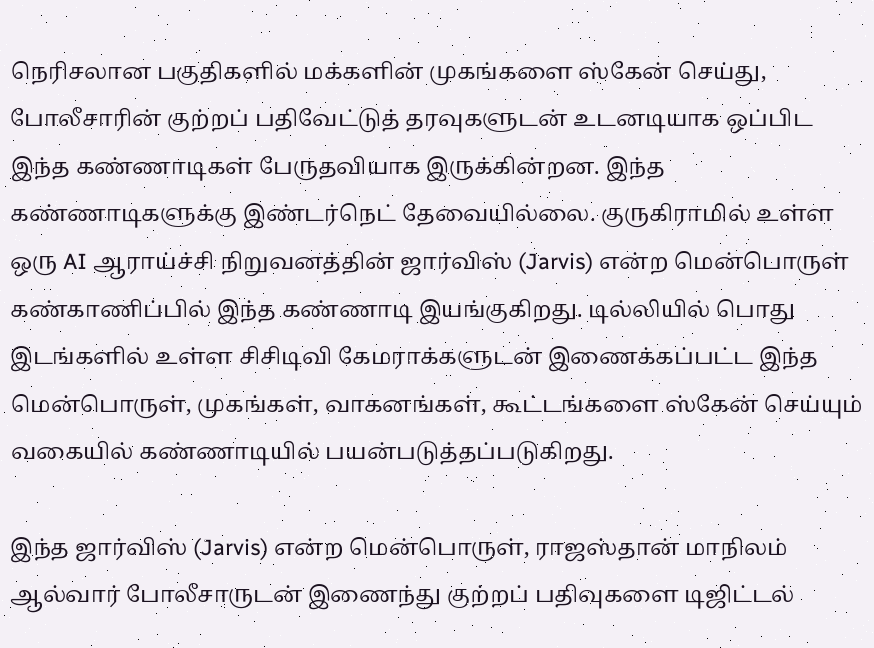நெரிசலான பகுதிகளில் மக்களின் முகங்களை ஸ்கேன் செய்து, போலீசாரின் குற்றப் பதிவேட்டுத் தரவுகளுடன் உடனடியாக ஒப்பிட இந்த கண்ணாடிகள் பேருதவியாக இருக்கின்றன. இந்த கண்ணாடிகளுக்கு இண்டர்நெட் தேவையில்லை. குருகிராமில் உள்ள ஒரு AI ஆராய்ச்சி நிறுவனத்தின் ஜார்விஸ் (Jarvis) என்ற மென்பொருள் கண்காணிப்பில் இந்த கண்ணாடி இயங்குகிறது. டில்லியில் பொது இடங்களில் உள்ள சிசிடிவி கேமராக்களுடன் இணைக்கப்பட்ட இந்த மென்பொருள், முகங்கள், வாகனங்கள், கூட்டங்களை ஸ்கேன் செய்யும் வகையில் கண்ணாடியில் பயன்படுத்தப்படுகிறது.

இந்த ஜார்விஸ் (Jarvis) என்ற மென்பொருள், ராஜஸ்தான் மாநிலம் ஆல்வார் போலீசாருடன் இணைந்து குற்றப் பதிவுகளை டிஜிட்டல்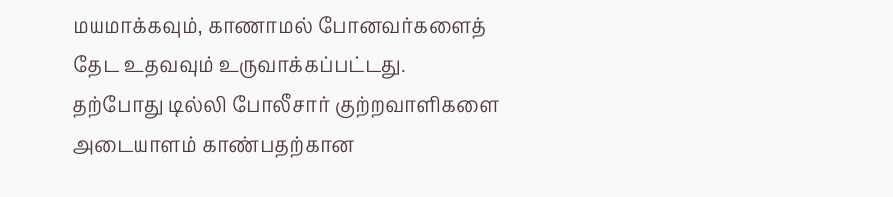மயமாக்கவும், காணாமல் போனவர்களைத் தேட உதவவும் உருவாக்கப்பட்டது. தற்போது டில்லி போலீசார் குற்றவாளிகளை அடையாளம் காண்பதற்கான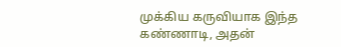முக்கிய கருவியாக இந்த கண்ணாடி, அதன்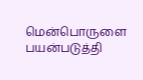மென்பொருளை பயன்படுத்தி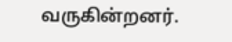வருகின்றனர்.